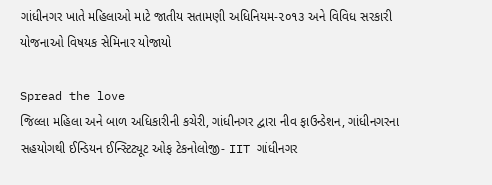ગાંધીનગર ખાતે મહિલાઓ માટે જાતીય સતામણી અધિનિયમ-૨૦૧૩ અને વિવિધ સરકારી યોજનાઓ વિષયક સેમિનાર યોજાયો

Spread the love
જિલ્લા મહિલા અને બાળ અધિકારીની કચેરી, ગાંધીનગર દ્વારા નીવ ફાઉન્ડેશન, ગાંધીનગરના સહયોગથી ઈન્ડિયન ઈન્સ્ટિટ્યૂટ ઓફ ટેકનોલોજી- IIT ગાંધીનગર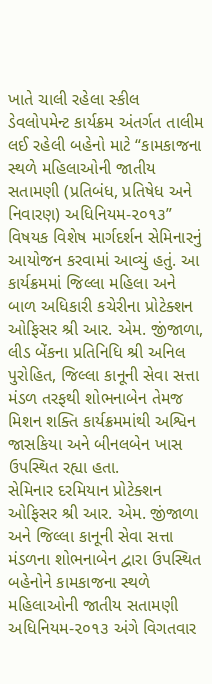ખાતે ચાલી રહેલા સ્કીલ ડેવલોપમેન્ટ કાર્યક્રમ અંતર્ગત તાલીમ લઈ રહેલી બહેનો માટે “કામકાજના સ્થળે મહિલાઓની જાતીય સતામણી (પ્રતિબંધ, પ્રતિષેધ અને નિવારણ) અધિનિયમ-૨૦૧૩” વિષયક વિશેષ માર્ગદર્શન સેમિનારનું આયોજન કરવામાં આવ્યું હતું. આ કાર્યક્રમમાં જિલ્લા મહિલા અને બાળ અધિકારી કચેરીના પ્રોટેક્શન ઓફિસર શ્રી આર. એમ. જીંજાળા, લીડ બેંકના પ્રતિનિધિ શ્રી અનિલ પુરોહિત, જિલ્લા કાનૂની સેવા સત્તા મંડળ તરફથી શોભનાબેન તેમજ મિશન શક્તિ કાર્યક્રમમાંથી અશ્વિન જાસકિયા અને બીનલબેન ખાસ ઉપસ્થિત રહ્યા હતા.
સેમિનાર દરમિયાન પ્રોટેક્શન ઓફિસર શ્રી આર. એમ. જીંજાળા અને જિલ્લા કાનૂની સેવા સત્તા મંડળના શોભનાબેન દ્વારા ઉપસ્થિત બહેનોને કામકાજના સ્થળે મહિલાઓની જાતીય સતામણી અધિનિયમ-૨૦૧૩ અંગે વિગતવાર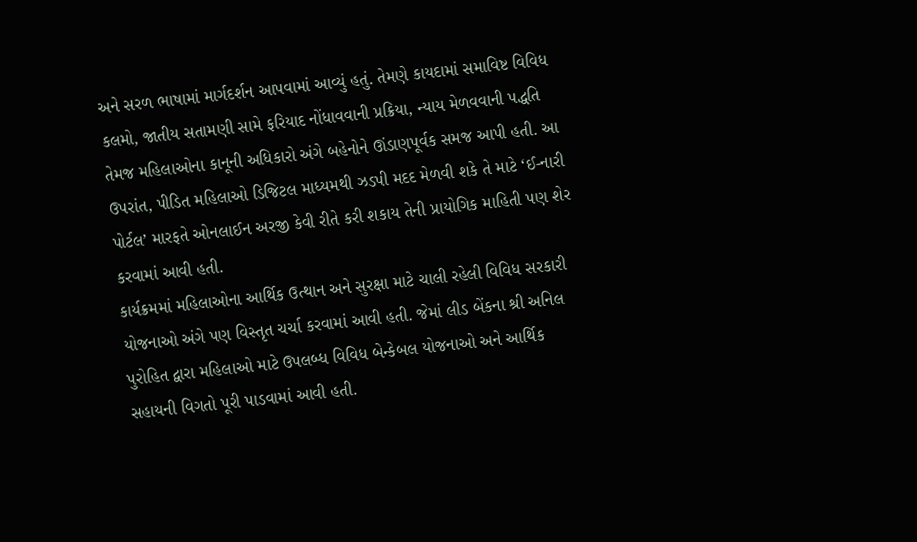અને સરળ ભાષામાં માર્ગદર્શન આપવામાં આવ્યું હતું. તેમણે કાયદામાં સમાવિષ્ટ વિવિધ કલમો, જાતીય સતામણી સામે ફરિયાદ નોંધાવવાની પ્રક્રિયા, ન્યાય મેળવવાની પદ્ધતિ તેમજ મહિલાઓના કાનૂની અધિકારો અંગે બહેનોને ઊંડાણપૂર્વક સમજ આપી હતી. આ ઉપરાંત, પીડિત મહિલાઓ ડિજિટલ માધ્યમથી ઝડપી મદદ મેળવી શકે તે માટે ‘ઈ-નારી પોર્ટલ’ મારફતે ઓનલાઈન અરજી કેવી રીતે કરી શકાય તેની પ્રાયોગિક માહિતી પણ શેર કરવામાં આવી હતી.
કાર્યક્રમમાં મહિલાઓના આર્થિક ઉત્થાન અને સુરક્ષા માટે ચાલી રહેલી વિવિધ સરકારી યોજનાઓ અંગે પણ વિસ્તૃત ચર્ચા કરવામાં આવી હતી. જેમાં લીડ બેંકના શ્રી અનિલ પુરોહિત દ્વારા મહિલાઓ માટે ઉપલબ્ધ વિવિધ બેન્કેબલ યોજનાઓ અને આર્થિક સહાયની વિગતો પૂરી પાડવામાં આવી હતી.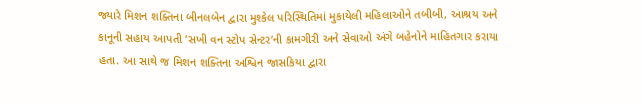જ્યારે મિશન શક્તિના બીનલબેન દ્વારા મુશ્કેલ પરિસ્થિતિમાં મુકાયેલી મહિલાઓને તબીબી, આશ્રય અને કાનૂની સહાય આપતી ‘સખી વન સ્ટોપ સેન્ટર’ની કામગીરી અને સેવાઓ અંગે બહેનોને માહિતગાર કરાયા હતા. આ સાથે જ મિશન શક્તિના અશ્વિન જાસકિયા દ્વારા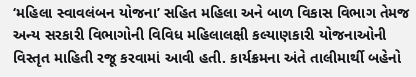‘મહિલા સ્વાવલંબન યોજના’ સહિત મહિલા અને બાળ વિકાસ વિભાગ તેમજ અન્ય સરકારી વિભાગોની વિવિધ મહિલાલક્ષી કલ્યાણકારી યોજનાઓની વિસ્તૃત માહિતી રજૂ કરવામાં આવી હતી. કાર્યક્રમના અંતે તાલીમાર્થી બહેનો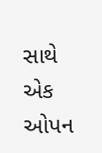સાથે એક ઓપન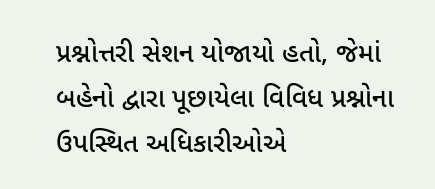પ્રશ્નોત્તરી સેશન યોજાયો હતો, જેમાં બહેનો દ્વારા પૂછાયેલા વિવિધ પ્રશ્નોના ઉપસ્થિત અધિકારીઓએ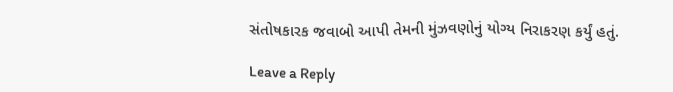સંતોષકારક જવાબો આપી તેમની મુંઝવણોનું યોગ્ય નિરાકરણ કર્યું હતું.

Leave a Reply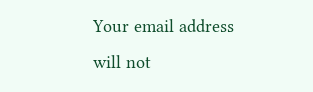Your email address will not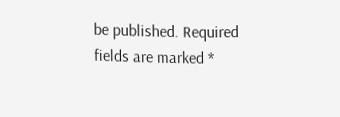be published. Required fields are marked *